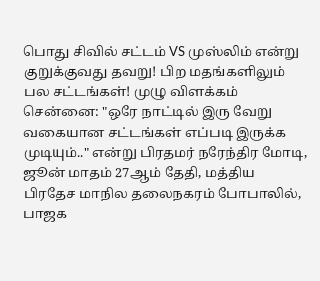பொது சிவில் சட்டம் VS முஸ்லிம் என்று குறுக்குவது தவறு! பிற மதங்களிலும் பல சட்டங்கள்! முழு விளக்கம்
சென்னை: "ஒரே நாட்டில் இரு வேறு வகையான சட்டங்கள் எப்படி இருக்க முடியும்.." என்று பிரதமர் நரேந்திர மோடி, ஜூன் மாதம் 27ஆம் தேதி, மத்திய பிரதேச மாநில தலைநகரம் போபாலில், பாஜக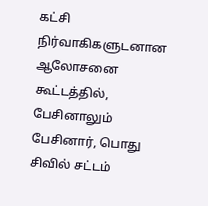கட்சி நிர்வாகிகளுடனான ஆலோசனை கூட்டத்தில், பேசினாலும் பேசினார், பொது சிவில் சட்டம்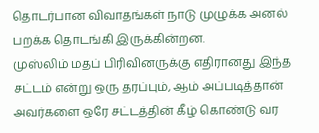தொடர்பான விவாதங்கள் நாடு முழுக்க அனல் பறக்க தொடங்கி இருக்கின்றன.
முஸ்லிம் மதப் பிரிவினருக்கு எதிரானது இந்த சட்டம் என்று ஒரு தரப்பும், ஆம் அப்படித்தான் அவர்களை ஒரே சட்டத்தின் கீழ் கொண்டு வர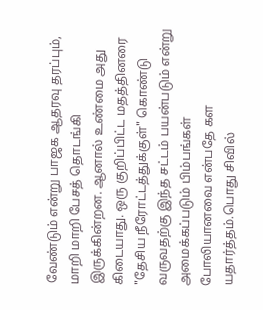வேண்டும் என்று பாஜக ஆதரவு தரப்பும், மாறி மாறி பேசத் தொடங்கி இருக்கின்றன. ஆனால் உண்மை அது கிடையாது. ஒரு குறிப்பிட்ட மதத்தினரை "தேசிய நீரோட்டத்துக்குள்" கொண்டு வருவதற்கு இந்த சட்டம் பயன்படும் என்று அமைக்கப்படும் பிம்பங்கள் போலியானவை என்பதே கள யதார்த்தம்.பொது சிவில்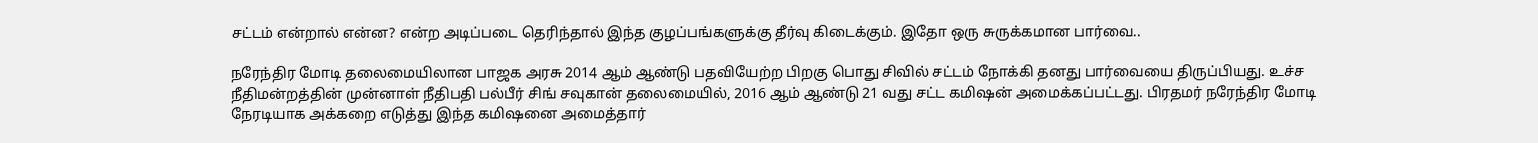சட்டம் என்றால் என்ன? என்ற அடிப்படை தெரிந்தால் இந்த குழப்பங்களுக்கு தீர்வு கிடைக்கும். இதோ ஒரு சுருக்கமான பார்வை..

நரேந்திர மோடி தலைமையிலான பாஜக அரசு 2014 ஆம் ஆண்டு பதவியேற்ற பிறகு பொது சிவில் சட்டம் நோக்கி தனது பார்வையை திருப்பியது. உச்ச நீதிமன்றத்தின் முன்னாள் நீதிபதி பல்பீர் சிங் சவுகான் தலைமையில், 2016 ஆம் ஆண்டு 21 வது சட்ட கமிஷன் அமைக்கப்பட்டது. பிரதமர் நரேந்திர மோடி நேரடியாக அக்கறை எடுத்து இந்த கமிஷனை அமைத்தார்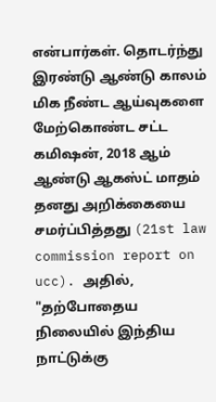என்பார்கள். தொடர்ந்து இரண்டு ஆண்டு காலம் மிக நீண்ட ஆய்வுகளை மேற்கொண்ட சட்ட கமிஷன், 2018 ஆம் ஆண்டு ஆகஸ்ட் மாதம் தனது அறிக்கையை சமர்ப்பித்தது (21st law commission report on ucc). அதில், "தற்போதைய நிலையில் இந்திய நாட்டுக்கு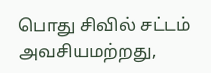பொது சிவில் சட்டம் அவசியமற்றது,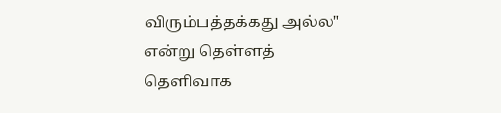விரும்பத்தக்கது அல்ல" என்று தெள்ளத் தெளிவாக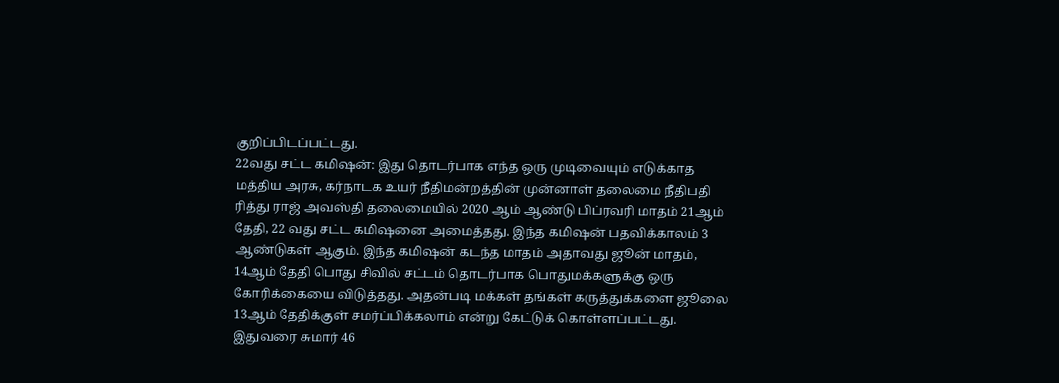குறிப்பிடப்பட்டது.
22வது சட்ட கமிஷன்: இது தொடர்பாக எந்த ஒரு முடிவையும் எடுக்காத மத்திய அரசு, கர்நாடக உயர் நீதிமன்றத்தின் முன்னாள் தலைமை நீதிபதி ரித்து ராஜ் அவஸ்தி தலைமையில் 2020 ஆம் ஆண்டு பிப்ரவரி மாதம் 21ஆம் தேதி, 22 வது சட்ட கமிஷனை அமைத்தது. இந்த கமிஷன் பதவிக்காலம் 3 ஆண்டுகள் ஆகும். இந்த கமிஷன் கடந்த மாதம் அதாவது ஜூன் மாதம், 14ஆம் தேதி பொது சிவில் சட்டம் தொடர்பாக பொதுமக்களுக்கு ஒரு கோரிக்கையை விடுத்தது. அதன்படி மக்கள் தங்கள் கருத்துக்களை ஜூலை 13ஆம் தேதிக்குள் சமர்ப்பிக்கலாம் என்று கேட்டுக் கொள்ளப்பட்டது. இதுவரை சுமார் 46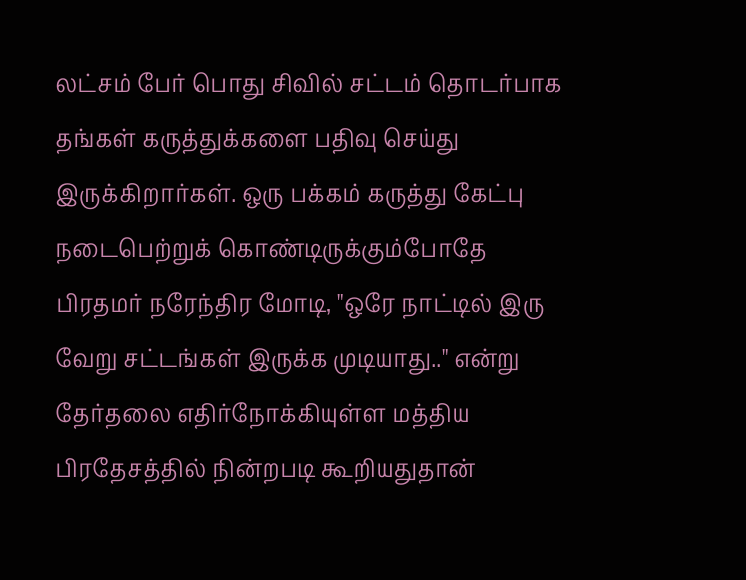லட்சம் பேர் பொது சிவில் சட்டம் தொடர்பாக தங்கள் கருத்துக்களை பதிவு செய்து இருக்கிறார்கள். ஒரு பக்கம் கருத்து கேட்பு நடைபெற்றுக் கொண்டிருக்கும்போதே பிரதமர் நரேந்திர மோடி, "ஒரே நாட்டில் இரு வேறு சட்டங்கள் இருக்க முடியாது.." என்று தேர்தலை எதிர்நோக்கியுள்ள மத்திய பிரதேசத்தில் நின்றபடி கூறியதுதான்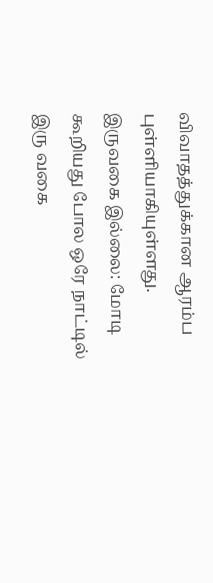விவாதத்துக்கான ஆரம்ப புள்ளியாகியுள்ளது.
இருவகை இல்லை: மோடி கூறியது போல ஒரே நாட்டில் இரு வகை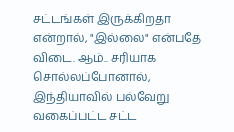சட்டங்கள் இருக்கிறதா என்றால், "இல்லை" என்பதே விடை. ஆம்.. சரியாக சொல்லப்போனால், இந்தியாவில் பல்வேறு வகைப்பட்ட சட்ட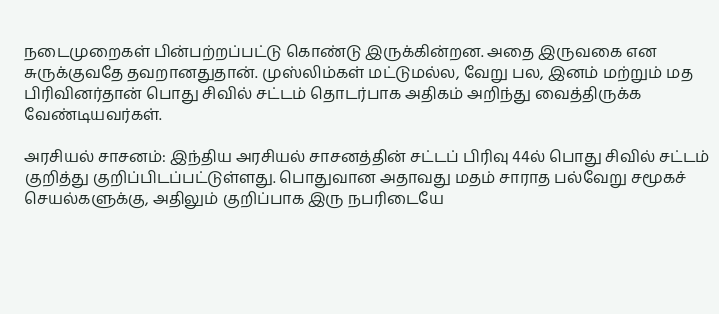நடைமுறைகள் பின்பற்றப்பட்டு கொண்டு இருக்கின்றன. அதை இருவகை என சுருக்குவதே தவறானதுதான். முஸ்லிம்கள் மட்டுமல்ல, வேறு பல, இனம் மற்றும் மத பிரிவினர்தான் பொது சிவில் சட்டம் தொடர்பாக அதிகம் அறிந்து வைத்திருக்க வேண்டியவர்கள்.

அரசியல் சாசனம்: இந்திய அரசியல் சாசனத்தின் சட்டப் பிரிவு 44ல் பொது சிவில் சட்டம் குறித்து குறிப்பிடப்பட்டுள்ளது. பொதுவான அதாவது மதம் சாராத பல்வேறு சமூகச் செயல்களுக்கு, அதிலும் குறிப்பாக இரு நபரிடையே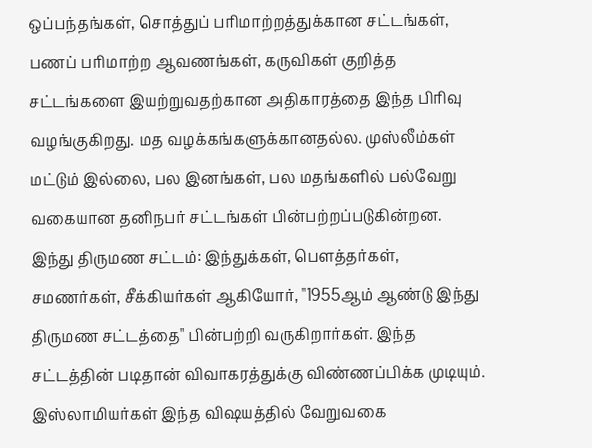ஒப்பந்தங்கள், சொத்துப் பரிமாற்றத்துக்கான சட்டங்கள், பணப் பரிமாற்ற ஆவணங்கள், கருவிகள் குறித்த சட்டங்களை இயற்றுவதற்கான அதிகாரத்தை இந்த பிரிவு வழங்குகிறது. மத வழக்கங்களுக்கானதல்ல. முஸ்லீம்கள் மட்டும் இல்லை, பல இனங்கள், பல மதங்களில் பல்வேறு வகையான தனிநபர் சட்டங்கள் பின்பற்றப்படுகின்றன.
இந்து திருமண சட்டம்: இந்துக்கள், பௌத்தர்கள், சமணர்கள், சீக்கியர்கள் ஆகியோர், "1955ஆம் ஆண்டு இந்து திருமண சட்டத்தை" பின்பற்றி வருகிறார்கள். இந்த சட்டத்தின் படிதான் விவாகரத்துக்கு விண்ணப்பிக்க முடியும். இஸ்லாமியர்கள் இந்த விஷயத்தில் வேறுவகை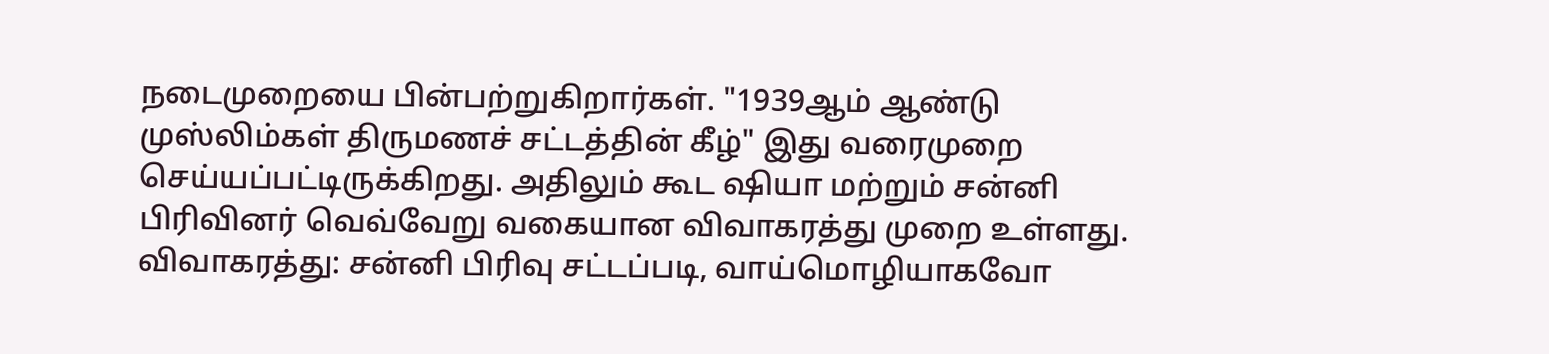நடைமுறையை பின்பற்றுகிறார்கள். "1939ஆம் ஆண்டு முஸ்லிம்கள் திருமணச் சட்டத்தின் கீழ்" இது வரைமுறை செய்யப்பட்டிருக்கிறது. அதிலும் கூட ஷியா மற்றும் சன்னி பிரிவினர் வெவ்வேறு வகையான விவாகரத்து முறை உள்ளது.
விவாகரத்து: சன்னி பிரிவு சட்டப்படி, வாய்மொழியாகவோ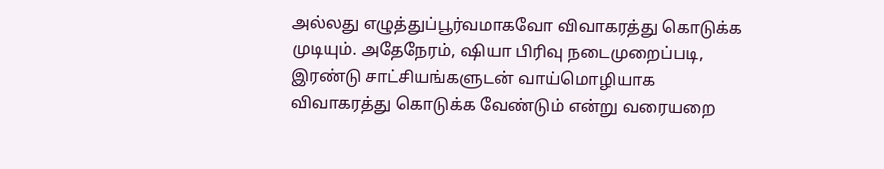அல்லது எழுத்துப்பூர்வமாகவோ விவாகரத்து கொடுக்க முடியும். அதேநேரம், ஷியா பிரிவு நடைமுறைப்படி, இரண்டு சாட்சியங்களுடன் வாய்மொழியாக விவாகரத்து கொடுக்க வேண்டும் என்று வரையறை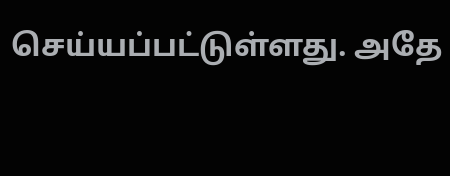செய்யப்பட்டுள்ளது. அதே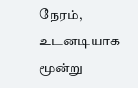நேரம், உடனடியாக மூன்று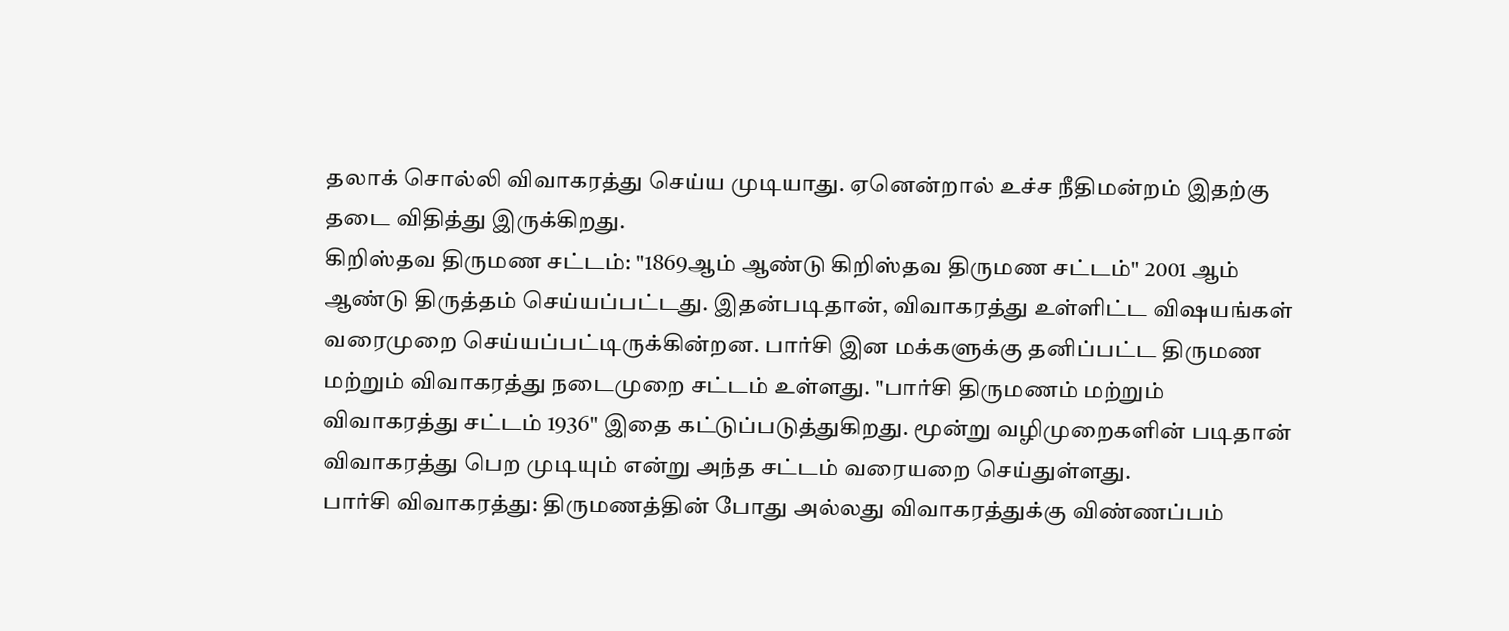தலாக் சொல்லி விவாகரத்து செய்ய முடியாது. ஏனென்றால் உச்ச நீதிமன்றம் இதற்கு தடை விதித்து இருக்கிறது.
கிறிஸ்தவ திருமண சட்டம்: "1869ஆம் ஆண்டு கிறிஸ்தவ திருமண சட்டம்" 2001 ஆம் ஆண்டு திருத்தம் செய்யப்பட்டது. இதன்படிதான், விவாகரத்து உள்ளிட்ட விஷயங்கள் வரைமுறை செய்யப்பட்டிருக்கின்றன. பார்சி இன மக்களுக்கு தனிப்பட்ட திருமண மற்றும் விவாகரத்து நடைமுறை சட்டம் உள்ளது. "பார்சி திருமணம் மற்றும் விவாகரத்து சட்டம் 1936" இதை கட்டுப்படுத்துகிறது. மூன்று வழிமுறைகளின் படிதான் விவாகரத்து பெற முடியும் என்று அந்த சட்டம் வரையறை செய்துள்ளது.
பார்சி விவாகரத்து: திருமணத்தின் போது அல்லது விவாகரத்துக்கு விண்ணப்பம்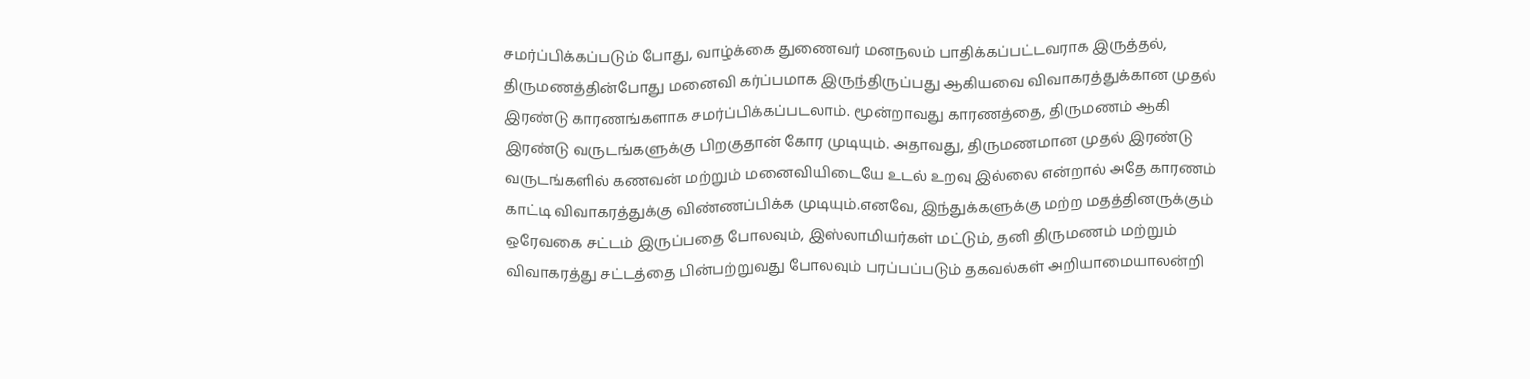சமர்ப்பிக்கப்படும் போது, வாழ்க்கை துணைவர் மனநலம் பாதிக்கப்பட்டவராக இருத்தல், திருமணத்தின்போது மனைவி கர்ப்பமாக இருந்திருப்பது ஆகியவை விவாகரத்துக்கான முதல் இரண்டு காரணங்களாக சமர்ப்பிக்கப்படலாம். மூன்றாவது காரணத்தை, திருமணம் ஆகி இரண்டு வருடங்களுக்கு பிறகுதான் கோர முடியும். அதாவது, திருமணமான முதல் இரண்டு வருடங்களில் கணவன் மற்றும் மனைவியிடையே உடல் உறவு இல்லை என்றால் அதே காரணம் காட்டி விவாகரத்துக்கு விண்ணப்பிக்க முடியும்.எனவே, இந்துக்களுக்கு மற்ற மதத்தினருக்கும் ஒரேவகை சட்டம் இருப்பதை போலவும், இஸ்லாமியர்கள் மட்டும், தனி திருமணம் மற்றும் விவாகரத்து சட்டத்தை பின்பற்றுவது போலவும் பரப்பப்படும் தகவல்கள் அறியாமையாலன்றி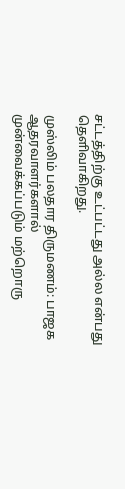சட்டத்திற்கு உட்பட்டது அல்ல என்பது தெளிவாகிறது.

முஸ்லிம் பலதார திருமணம்: பாஜக ஆதரவாளர்களால் முன்வைக்கப்படும் மற்றொரு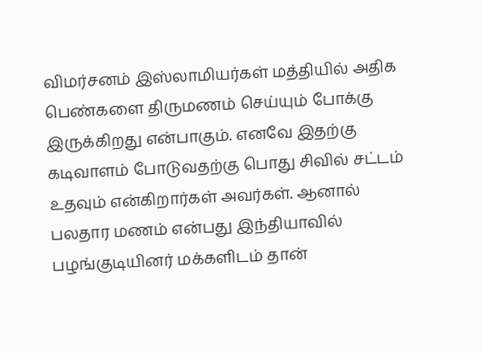விமர்சனம் இஸ்லாமியர்கள் மத்தியில் அதிக பெண்களை திருமணம் செய்யும் போக்கு இருக்கிறது என்பாகும். எனவே இதற்கு கடிவாளம் போடுவதற்கு பொது சிவில் சட்டம் உதவும் என்கிறார்கள் அவர்கள். ஆனால் பலதார மணம் என்பது இந்தியாவில் பழங்குடியினர் மக்களிடம் தான்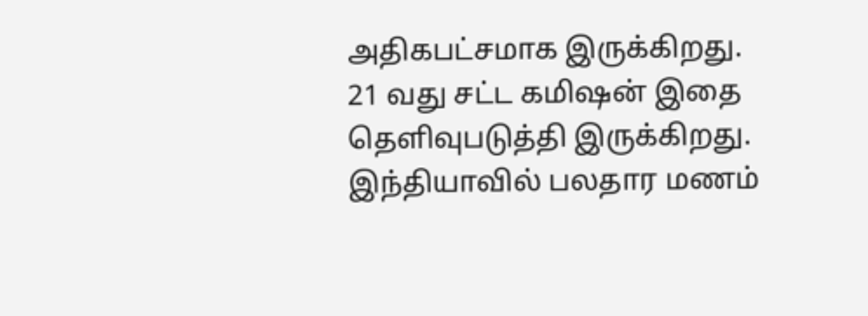அதிகபட்சமாக இருக்கிறது. 21 வது சட்ட கமிஷன் இதை தெளிவுபடுத்தி இருக்கிறது. இந்தியாவில் பலதார மணம்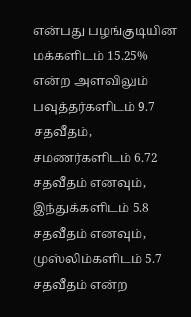என்பது பழங்குடியின மக்களிடம் 15.25% என்ற அளவிலும் பவுத்தர்களிடம் 9.7 சதவீதம், சமணர்களிடம் 6.72 சதவீதம் எனவும், இந்துக்களிடம் 5.8 சதவீதம் எனவும், முஸ்லிம்களிடம் 5.7 சதவீதம் என்ற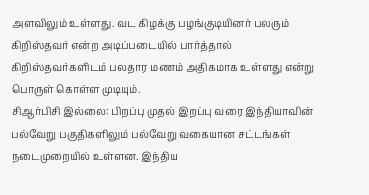அளவிலும் உள்ளது. வட கிழக்கு பழங்குடியினர் பலரும் கிறிஸ்தவர் என்ற அடிப்படையில் பார்த்தால் கிறிஸ்தவர்களிடம் பலதார மணம் அதிகமாக உள்ளது என்று பொருள் கொள்ள முடியும்.
சிஆர்பிசி இல்லை: பிறப்பு முதல் இறப்பு வரை இந்தியாவின் பல்வேறு பகுதிகளிலும் பல்வேறு வகையான சட்டங்கள் நடைமுறையில் உள்ளன. இந்திய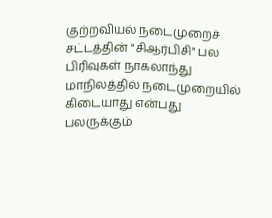குற்றவியல் நடைமுறைச் சட்டத்தின் "சிஆர்பிசி" பல பிரிவுகள் நாகலாந்து மாநிலத்தில் நடைமுறையில் கிடையாது என்பது பலருக்கும்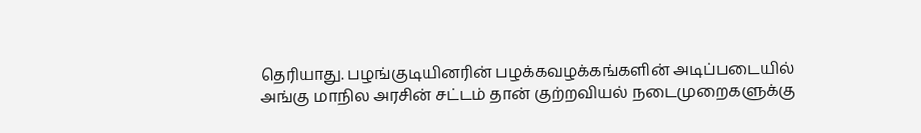தெரியாது. பழங்குடியினரின் பழக்கவழக்கங்களின் அடிப்படையில் அங்கு மாநில அரசின் சட்டம் தான் குற்றவியல் நடைமுறைகளுக்கு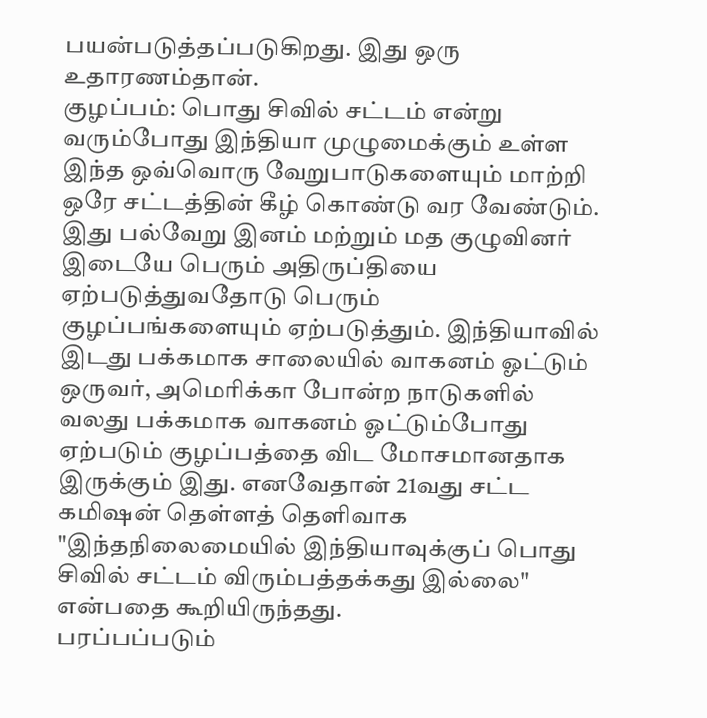பயன்படுத்தப்படுகிறது. இது ஒரு உதாரணம்தான்.
குழப்பம்: பொது சிவில் சட்டம் என்று வரும்போது இந்தியா முழுமைக்கும் உள்ள இந்த ஒவ்வொரு வேறுபாடுகளையும் மாற்றி ஒரே சட்டத்தின் கீழ் கொண்டு வர வேண்டும். இது பல்வேறு இனம் மற்றும் மத குழுவினர் இடையே பெரும் அதிருப்தியை ஏற்படுத்துவதோடு பெரும் குழப்பங்களையும் ஏற்படுத்தும். இந்தியாவில் இடது பக்கமாக சாலையில் வாகனம் ஓட்டும் ஒருவர், அமெரிக்கா போன்ற நாடுகளில் வலது பக்கமாக வாகனம் ஓட்டும்போது ஏற்படும் குழப்பத்தை விட மோசமானதாக இருக்கும் இது. எனவேதான் 21வது சட்ட கமிஷன் தெள்ளத் தெளிவாக "இந்தநிலைமையில் இந்தியாவுக்குப் பொது சிவில் சட்டம் விரும்பத்தக்கது இல்லை" என்பதை கூறியிருந்தது.
பரப்பப்படும்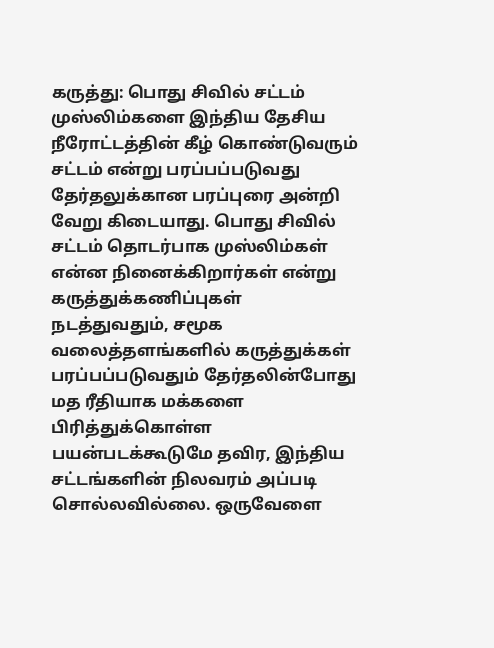கருத்து: பொது சிவில் சட்டம் முஸ்லிம்களை இந்திய தேசிய நீரோட்டத்தின் கீழ் கொண்டுவரும் சட்டம் என்று பரப்பப்படுவது தேர்தலுக்கான பரப்புரை அன்றி வேறு கிடையாது. பொது சிவில் சட்டம் தொடர்பாக முஸ்லிம்கள் என்ன நினைக்கிறார்கள் என்று கருத்துக்கணிப்புகள் நடத்துவதும், சமூக வலைத்தளங்களில் கருத்துக்கள் பரப்பப்படுவதும் தேர்தலின்போது மத ரீதியாக மக்களை பிரித்துக்கொள்ள பயன்படக்கூடுமே தவிர, இந்திய சட்டங்களின் நிலவரம் அப்படி சொல்லவில்லை. ஒருவேளை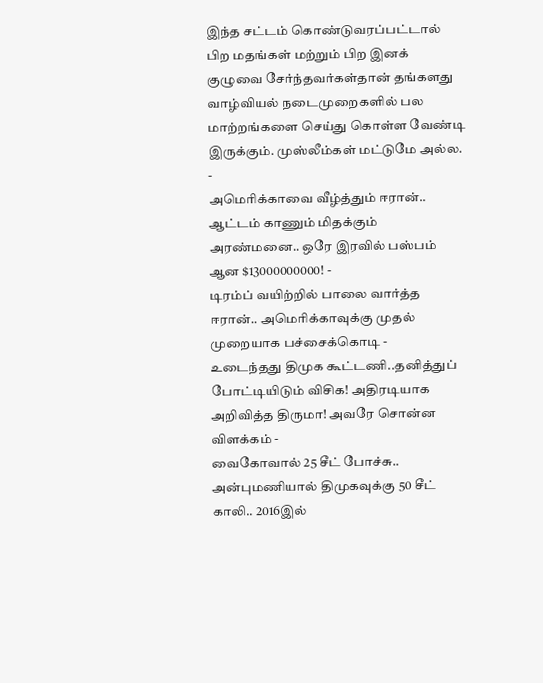இந்த சட்டம் கொண்டுவரப்பட்டால் பிற மதங்கள் மற்றும் பிற இனக் குழுவை சேர்ந்தவர்கள்தான் தங்களது வாழ்வியல் நடைமுறைகளில் பல மாற்றங்களை செய்து கொள்ள வேண்டி இருக்கும். முஸ்லீம்கள் மட்டுமே அல்ல.
-
அமெரிக்காவை வீழ்த்தும் ஈரான்.. ஆட்டம் காணும் மிதக்கும் அரண்மனை.. ஒரே இரவில் பஸ்பம் ஆன $13000000000! -
டிரம்ப் வயிற்றில் பாலை வார்த்த ஈரான்.. அமெரிக்காவுக்கு முதல் முறையாக பச்சைக்கொடி -
உடைந்தது திமுக கூட்டணி..தனித்துப் போட்டியிடும் விசிக! அதிரடியாக அறிவித்த திருமா! அவரே சொன்ன விளக்கம் -
வைகோவால் 25 சீட் போச்சு.. அன்புமணியால் திமுகவுக்கு 50 சீட் காலி.. 2016இல்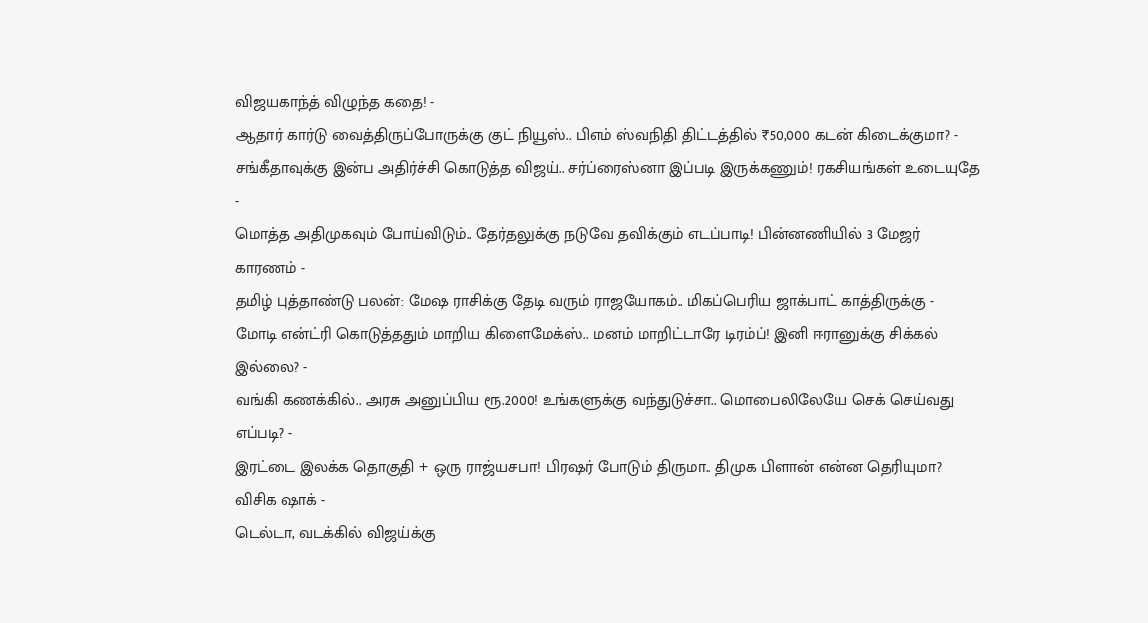விஜயகாந்த் விழுந்த கதை! -
ஆதார் கார்டு வைத்திருப்போருக்கு குட் நியூஸ்.. பிஎம் ஸ்வநிதி திட்டத்தில் ₹50,000 கடன் கிடைக்குமா? -
சங்கீதாவுக்கு இன்ப அதிர்ச்சி கொடுத்த விஜய்.. சர்ப்ரைஸ்னா இப்படி இருக்கணும்! ரகசியங்கள் உடையுதே -
மொத்த அதிமுகவும் போய்விடும்.. தேர்தலுக்கு நடுவே தவிக்கும் எடப்பாடி! பின்னணியில் 3 மேஜர் காரணம் -
தமிழ் புத்தாண்டு பலன்: மேஷ ராசிக்கு தேடி வரும் ராஜயோகம்.. மிகப்பெரிய ஜாக்பாட் காத்திருக்கு -
மோடி என்ட்ரி கொடுத்ததும் மாறிய கிளைமேக்ஸ்.. மனம் மாறிட்டாரே டிரம்ப்! இனி ஈரானுக்கு சிக்கல் இல்லை? -
வங்கி கணக்கில்.. அரசு அனுப்பிய ரூ.2000! உங்களுக்கு வந்துடுச்சா.. மொபைலிலேயே செக் செய்வது எப்படி? -
இரட்டை இலக்க தொகுதி + ஒரு ராஜ்யசபா! பிரஷர் போடும் திருமா.. திமுக பிளான் என்ன தெரியுமா? விசிக ஷாக் -
டெல்டா, வடக்கில் விஜய்க்கு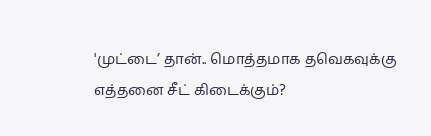'முட்டை’ தான்.. மொத்தமாக தவெகவுக்கு எத்தனை சீட் கிடைக்கும்?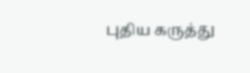புதிய கருத்து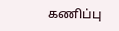கணிப்பு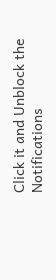Click it and Unblock the Notifications